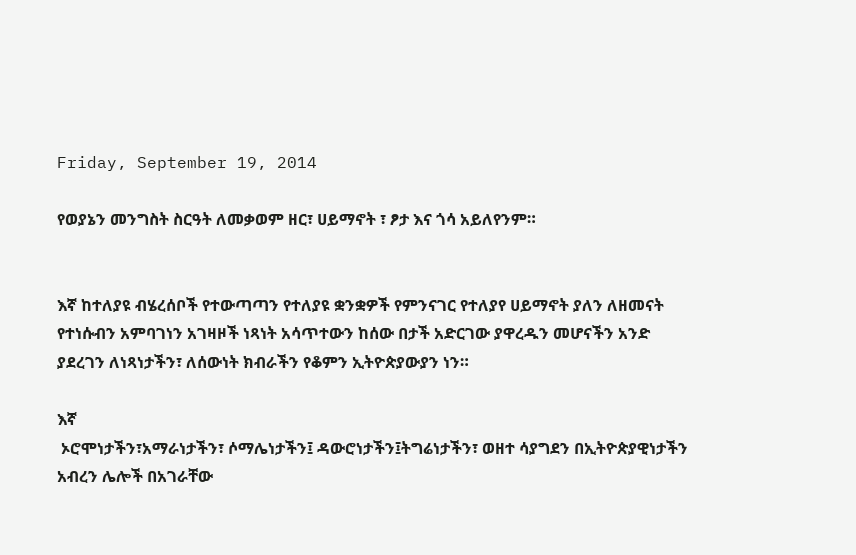Friday, September 19, 2014

የወያኔን መንግስት ስርዓት ለመቃወም ዘር፣ ሀይማኖት ፣ ፆታ እና ጎሳ አይለየንም።


እኛ ከተለያዩ ብሄረሰቦች የተውጣጣን የተለያዩ ቋንቋዎች የምንናገር የተለያየ ሀይማኖት ያለን ለዘመናት የተነሱብን አምባገነን አገዛዞች ነጻነት አሳጥተውን ከሰው በታች አድርገው ያዋረዱን መሆናችን አንድ ያደረገን ለነጻነታችን፣ ለሰውነት ክብራችን የቆምን ኢትዮጵያውያን ነን።

እኛ
 ኦሮሞነታችን፣አማራነታችን፣ ሶማሌነታችን፤ ዳውሮነታችን፤ትግሬነታችን፣ ወዘተ ሳያግደን በኢትዮጵያዊነታችን አብረን ሌሎች በአገራቸው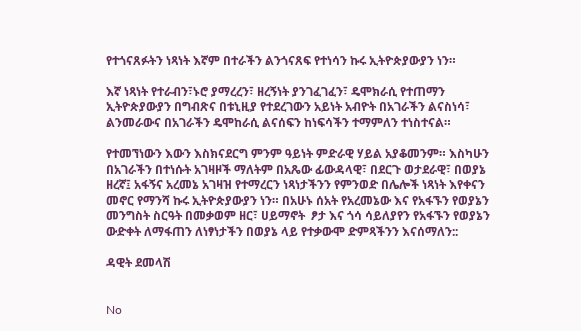የተጎናጸፉትን ነጻነት እኛም በተራችን ልንጎናጸፍ የተነሳን ኩሩ ኢትዮጵያውያን ነን።

እኛ ነጻነት የተራብን፣ኑሮ ያማረረን፣ ዘረኝነት ያንገፈገፈን፣ ዴሞክራሲ የተጠማን ኢትዮጵያውያን በግብጽና በቱኒዚያ የተደረገውን አይነት አብዮት በአገራችን ልናስነሳ፣ ልንመራውና በአገራችን ዴሞከራሲ ልናሰፍን ከነፍሳችን ተማምለን ተነስተናል።

የተመኘነውን እውን እስክናደርግ ምንም ዓይነት ምድራዊ ሃይል አያቆመንም። እስካሁን በአገራችን በተነሱት አገዛዞች ማለትም በአጼው ፊውዳላዊ፣ በደርጉ ወታደራዊ፣ በወያኔ ዘረኛ፤ አፋኝና አረመኔ አገዛዝ የተማረርን ነጻነታችንን የምንወድ በሌሎች ነጻነት እየቀናን መኖር የማንሻ ኩሩ ኢትዮጵያውያን ነን። በአሁኑ ሰአት የአረመኔው እና የአፋኙን የወያኔን መንግስት ስርዓት በመቃወም ዘር፣ ሀይማኖት  ፆታ እና ጎሳ ሳይለያየን የአፋኙን የወያኔን ውድቀት ለማፋጠን ለነፃነታችን በወያኔ ላይ የተቃውሞ ድምጻችንን እናሰማለን::

ዳዊት ደመላሽ


No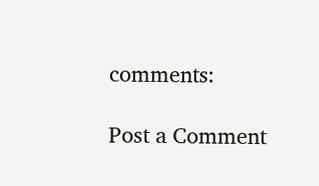comments:

Post a Comment